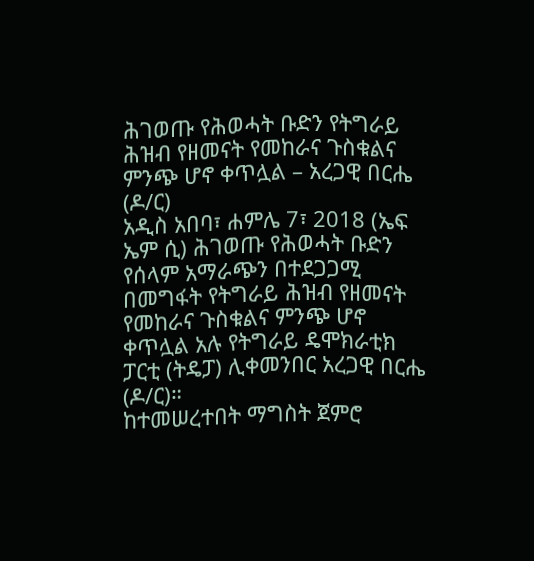ሕገወጡ የሕወሓት ቡድን የትግራይ ሕዝብ የዘመናት የመከራና ጉስቁልና ምንጭ ሆኖ ቀጥሏል – አረጋዊ በርሔ (ዶ/ር)
አዲስ አበባ፣ ሐምሌ 7፣ 2018 (ኤፍ ኤም ሲ) ሕገወጡ የሕወሓት ቡድን የሰላም አማራጭን በተደጋጋሚ በመግፋት የትግራይ ሕዝብ የዘመናት የመከራና ጉስቁልና ምንጭ ሆኖ ቀጥሏል አሉ የትግራይ ዴሞክራቲክ ፓርቲ (ትዴፓ) ሊቀመንበር አረጋዊ በርሔ (ዶ/ር)።
ከተመሠረተበት ማግስት ጀምሮ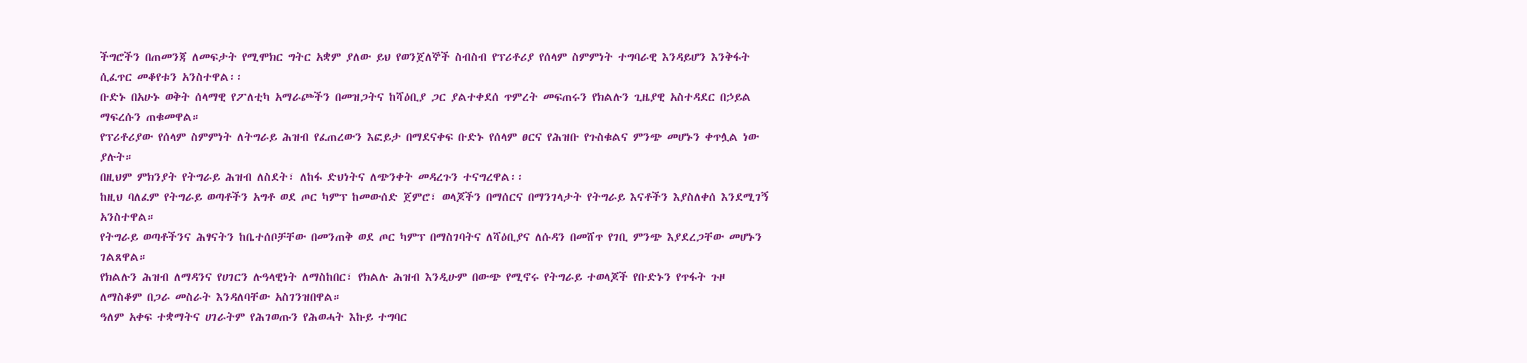ችግሮችን በጠመንጃ ለመፍታት የሚሞክር ግትር አቋም ያለው ይህ የወንጀለኞች ስብስብ የፕሪቶሪያ የሰላም ስምምነት ተግባራዊ እንዳይሆን እንቅፋት ሲፈጥር መቆየቱን አንስተዋል፡፡
ቡድኑ በአሁኑ ወቅት ሰላማዊ የፖለቲካ አማራጮችን በመዝጋትና ከሻዕቢያ ጋር ያልተቀደሰ ጥምረት መፍጠሩን የክልሉን ጊዜያዊ አስተዳደር በኃይል ማፍረሱን ጠቁመዋል።
የፕሪቶሪያው የሰላም ስምምነት ለትግራይ ሕዝብ የፈጠረውን እፎይታ በማደናቀፍ ቡድኑ የሰላም ፀርና የሕዝቡ የጉስቁልና ምንጭ መሆኑን ቀጥሏል ነው ያሉት።
በዚህም ምክንያት የትግራይ ሕዝብ ለስደት፣ ለከፋ ድህነትና ለጭንቀት መዳረጉን ተናግረዋል፡፡
ከዚህ ባለፈም የትግራይ ወጣቶችን አግቶ ወደ ጦር ካምፕ ከመውሰድ ጀምሮ፣ ወላጆችን በማሰርና በማንገላታት የትግራይ እናቶችን እያስለቀሰ እንደሚገኝ አንስተዋል።
የትግራይ ወጣቶችንና ሕፃናትን ከቤተሰቦቻቸው በመንጠቅ ወደ ጦር ካምፕ በማስገባትና ለሻዕቢያና ለሱዳን በመሸጥ የገቢ ምንጭ እያደረጋቸው መሆኑን ገልጸዋል።
የክልሉን ሕዝብ ለማዳንና የሀገርን ሉዓላዊነት ለማስከበር፣ የክልሉ ሕዝብ እንዲሁም በውጭ የሚኖሩ የትግራይ ተወላጆች የቡድኑን የጥፋት ጉዞ ለማስቆም በጋራ መስራት እንዳለባቸው አስገንዝበዋል።
ዓለም አቀፍ ተቋማትና ሀገራትም የሕገወጡን የሕወሓት እኩይ ተግባር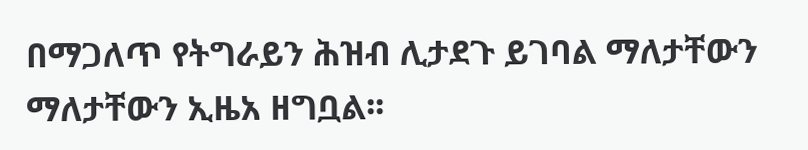በማጋለጥ የትግራይን ሕዝብ ሊታደጉ ይገባል ማለታቸውን ማለታቸውን ኢዜአ ዘግቧል፡፡